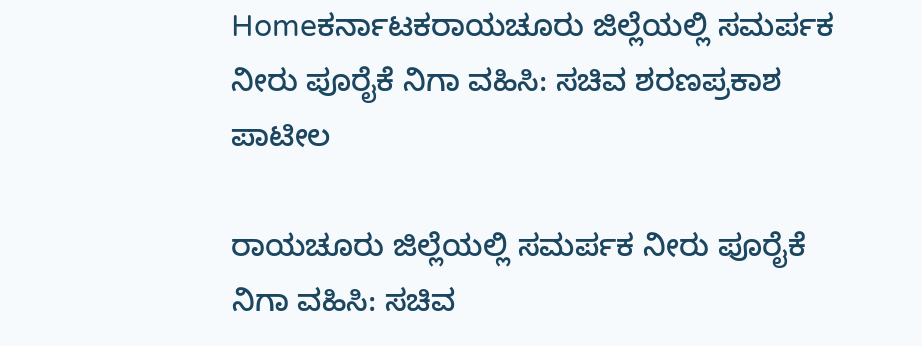Homeಕರ್ನಾಟಕರಾಯಚೂರು ಜಿಲ್ಲೆಯಲ್ಲಿ ಸಮರ್ಪಕ ನೀರು ಪೂರೈಕೆ ನಿಗಾ ವಹಿಸಿ: ಸಚಿವ ಶರಣಪ್ರಕಾಶ ಪಾಟೀಲ

ರಾಯಚೂರು ಜಿಲ್ಲೆಯಲ್ಲಿ ಸಮರ್ಪಕ ನೀರು ಪೂರೈಕೆ ನಿಗಾ ವಹಿಸಿ: ಸಚಿವ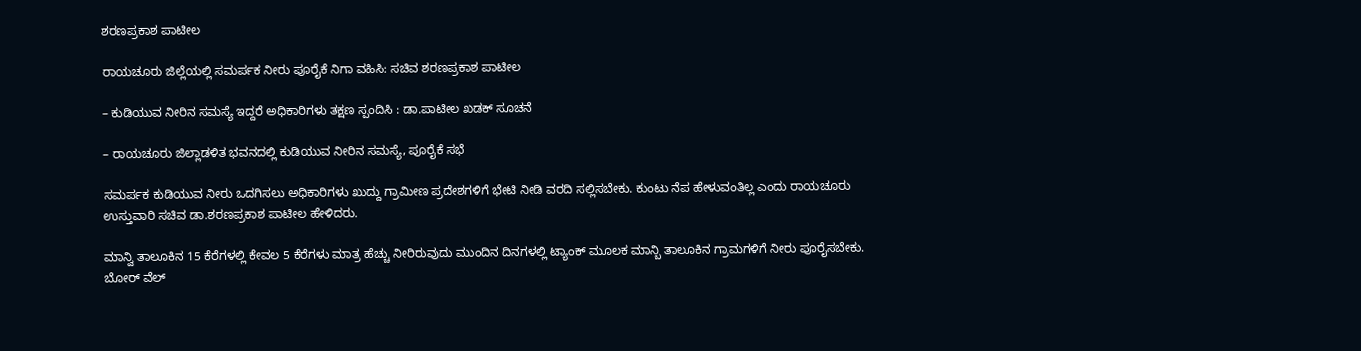ಶರಣಪ್ರಕಾಶ ಪಾಟೀಲ

ರಾಯಚೂರು ಜಿಲ್ಲೆಯಲ್ಲಿ ಸಮರ್ಪಕ ನೀರು ಪೂರೈಕೆ ನಿಗಾ ವಹಿಸಿ: ಸಚಿವ ಶರಣಪ್ರಕಾಶ ಪಾಟೀಲ

– ಕುಡಿಯುವ ನೀರಿನ ಸಮಸ್ಯೆ ಇದ್ದರೆ ಅಧಿಕಾರಿಗಳು ತಕ್ಷಣ ಸ್ಪಂದಿಸಿ : ಡಾ.ಪಾಟೀಲ ಖಡಕ್ ಸೂಚನೆ

– ರಾಯಚೂರು ಜಿಲ್ಲಾಡಳಿತ ಭವನದಲ್ಲಿ ಕುಡಿಯುವ ನೀರಿನ ಸಮಸ್ಯೆ, ಪೂರೈಕೆ ಸಭೆ

ಸಮರ್ಪಕ ಕುಡಿಯುವ ನೀರು ಒದಗಿಸಲು ಅಧಿಕಾರಿಗಳು‌ ಖುದ್ದು ಗ್ರಾಮೀಣ ಪ್ರದೇಶಗಳಿಗೆ ಭೇಟಿ ನೀಡಿ ವರದಿ ಸಲ್ಲಿಸಬೇಕು. ಕುಂಟು ನೆಪ ಹೇಳುವಂತಿಲ್ಲ ಎಂದು ರಾಯಚೂರು ಉಸ್ತುವಾರಿ ಸಚಿವ ಡಾ.ಶರಣಪ್ರಕಾಶ ಪಾಟೀಲ ಹೇಳಿದರು.

ಮಾನ್ವಿ ತಾಲೂಕಿನ 15 ಕೆರೆಗಳಲ್ಲಿ ಕೇವಲ 5 ಕೆರೆಗಳು ಮಾತ್ರ ಹೆಚ್ಚು ನೀರಿರುವುದು ಮುಂದಿನ ದಿನಗಳಲ್ಲಿ ಟ್ಯಾಂಕ್ ಮೂಲಕ ಮಾನ್ಬಿ ತಾಲೂಕಿನ ಗ್ರಾಮಗಳಿಗೆ ನೀರು ಪೂರೈಸಬೇಕು. ಬೋರ್ ವೆಲ್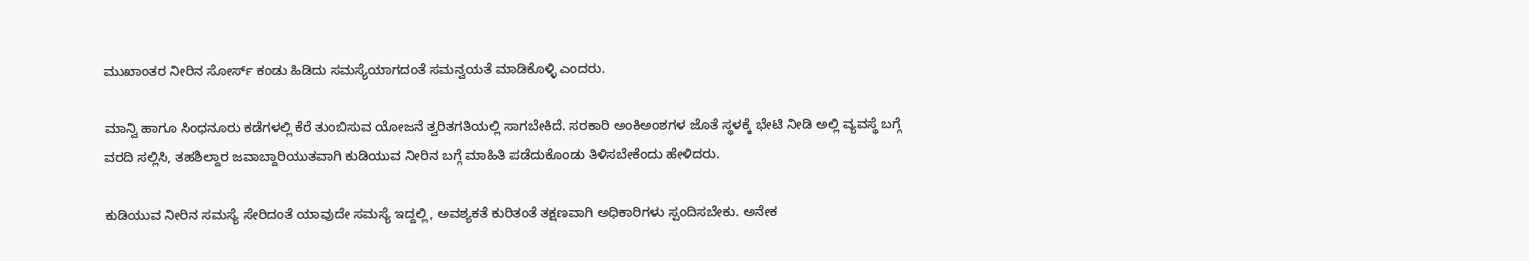ಮುಖಾಂತರ ನೀರಿನ ಸೋರ್ಸ್ ಕಂಡು ಹಿಡಿದು ಸಮಸ್ಯೆಯಾಗದಂತೆ ಸಮನ್ವಯತೆ ಮಾಡಿಕೊಳ್ಳಿ ಎಂದರು.

ಮಾನ್ವಿ ಹಾಗೂ ಸಿಂಧನೂರು ಕಡೆಗಳಲ್ಲಿ ಕೆರೆ ತುಂಬಿಸುವ ಯೋಜನೆ ತ್ವರಿತಗತಿಯಲ್ಲಿ ಸಾಗಬೇಕಿದೆ. ಸರಕಾರಿ ಅಂಕಿಅಂಶಗಳ ಜೊತೆ ಸ್ಥಳಕ್ಕೆ ಭೇಟಿ ನೀಡಿ ಅಲ್ಲಿ ವ್ಯವಸ್ಥೆ ಬಗ್ಗೆ ವರದಿ ಸಲ್ಲಿಸಿ, ತಹಶಿಲ್ದಾರ ಜವಾಬ್ದಾರಿಯುತವಾಗಿ ಕುಡಿಯುವ ನೀರಿನ ಬಗ್ಗೆ ಮಾಹಿತಿ ಪಡೆದುಕೊಂಡು ತಿಳಿಸಬೇಕೆಂದು ಹೇಳಿದರು.

ಕುಡಿಯುವ ನೀರಿನ ಸಮಸ್ಯೆ ಸೇರಿದಂತೆ ಯಾವುದೇ ಸಮಸ್ಯೆ ಇದ್ದಲ್ಲಿ, ಅವಶ್ಯಕತೆ ಕುರಿತಂತೆ ತಕ್ಷಣವಾಗಿ ಅಧಿಕಾರಿಗಳು ಸ್ಪಂದಿಸಬೇಕು. ಅನೇಕ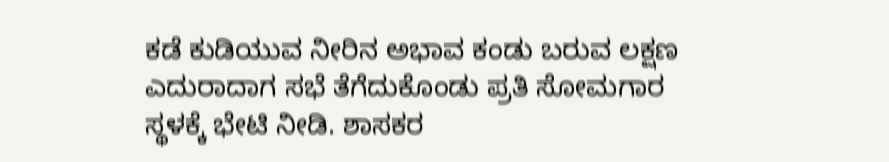ಕಡೆ ಕುಡಿಯುವ ನೀರಿನ ಅಭಾವ ಕಂಡು ಬರುವ ಲಕ್ಷಣ ಎದುರಾದಾಗ ಸಭೆ ತೆಗೆದುಕೊಂಡು ಪ್ರತಿ ಸೋಮಗಾರ ಸ್ಥಳಕ್ಕೆ ಭೇಟಿ ನೀಡಿ. ಶಾಸಕರ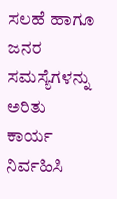ಸಲಹೆ ಹಾಗೂ ಜನರ ಸಮಸ್ಯೆಗಳನ್ನು ಅರಿತು ಕಾರ್ಯ ನಿರ್ವಹಿಸಿ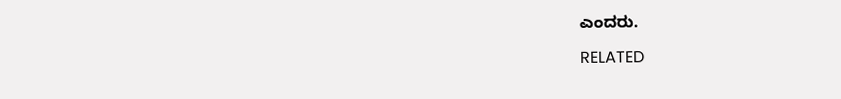ಎಂದರು.

RELATED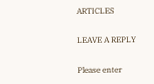ARTICLES

LEAVE A REPLY

Please enter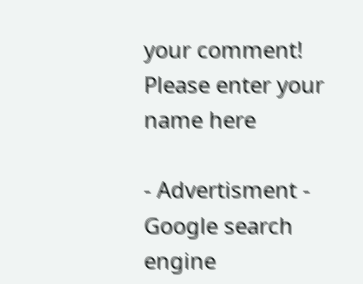your comment!
Please enter your name here

- Advertisment -
Google search engine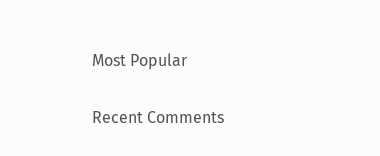Most Popular

Recent Comments